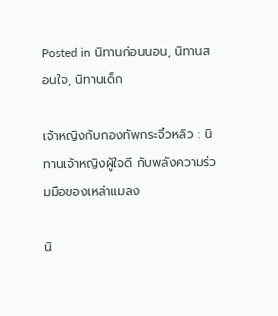Posted in นิทานก่อนนอน, นิทานสอนใจ, นิทานเด็ก

เจ้าหญิงกับกองทัพกระจิ๋วหลิว : นิทานเจ้าหญิงผู้ใจดี กับพลังความร่วมมือของเหล่าแมลง

นิ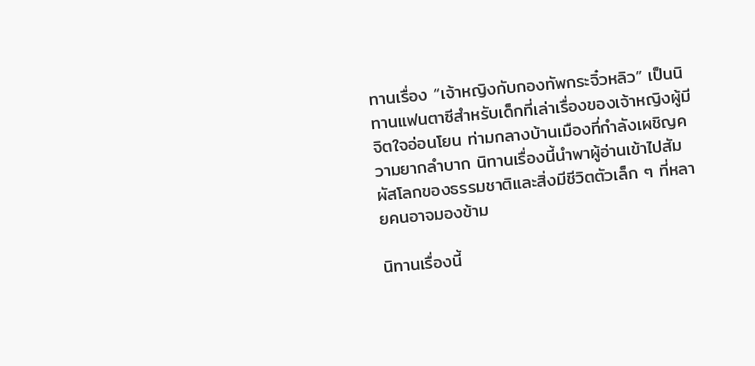ทานเรื่อง “เจ้าหญิงกับกองทัพกระจิ๋วหลิว” เป็นนิทานแฟนตาซีสำหรับเด็กที่เล่าเรื่องของเจ้าหญิงผู้มีจิตใจอ่อนโยน ท่ามกลางบ้านเมืองที่กำลังเผชิญความยากลำบาก นิทานเรื่องนี้นำพาผู้อ่านเข้าไปสัมผัสโลกของธรรมชาติและสิ่งมีชีวิตตัวเล็ก ๆ ที่หลายคนอาจมองข้าม

นิทานเรื่องนี้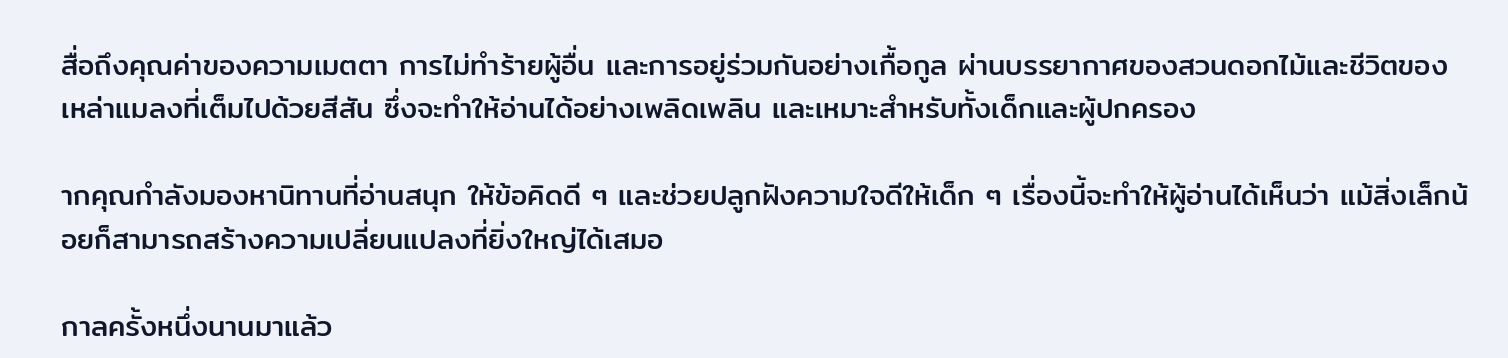สื่อถึงคุณค่าของความเมตตา การไม่ทำร้ายผู้อื่น และการอยู่ร่วมกันอย่างเกื้อกูล ผ่านบรรยากาศของสวนดอกไม้และชีวิตของเหล่าแมลงที่เต็มไปด้วยสีสัน ซึ่งจะทำให้อ่านได้อย่างเพลิดเพลิน และเหมาะสำหรับทั้งเด็กและผู้ปกครอง

ากคุณกำลังมองหานิทานที่อ่านสนุก ให้ข้อคิดดี ๆ และช่วยปลูกฝังความใจดีให้เด็ก ๆ เรื่องนี้จะทำให้ผู้อ่านได้เห็นว่า แม้สิ่งเล็กน้อยก็สามารถสร้างความเปลี่ยนแปลงที่ยิ่งใหญ่ได้เสมอ

กาลครั้งหนึ่งนานมาแล้ว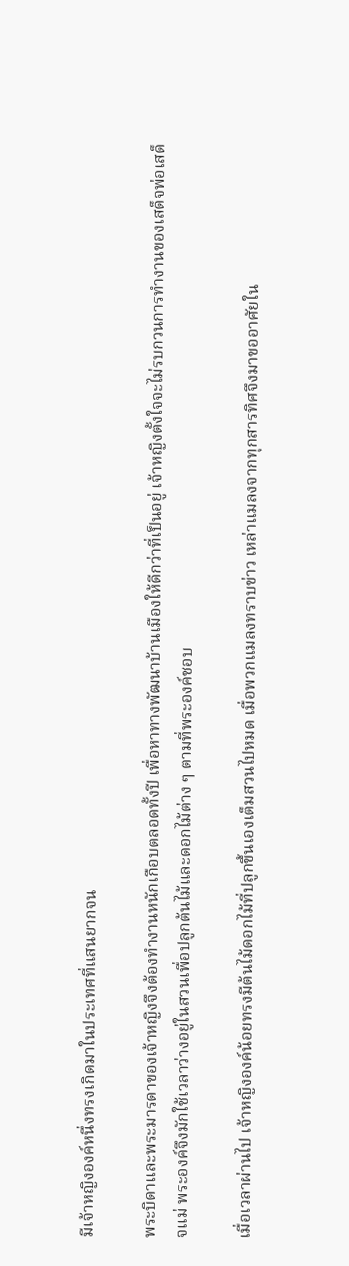มีเจ้าหญิงองค์หนึ่งทรงเกิดมาในประเทศที่แสนยากจน

พระบิดาและพระมารดาของเจ้าหญิงจึงต้องทำงานหนักเกือบตลอดทั้งปี เพื่อหาทางพัฒนาบ้านเมืองให้ดีกว่าที่เป็นอยู่ เจ้าหญิงตั้งใจจะไม่รบกวนการทำงานของเสด็จพ่อเสด็จแม่ พระองค์จึงมักใช้เวลาว่างอยู่ในสวนเพื่อปลูกต้นไม้และดอกไม้ต่าง ๆ ตามที่พระองค์ชอบ

เมื่อเวลาผ่านไป เจ้าหญิงองค์น้อยทรงมีต้นไม้ดอกไม้ที่ปลูกขึ้นเองเต็มสวนไปหมด เมื่อพวกแมลงทราบข่าว เหล่าแมลงจากทุกสารทิศจึงมาขออาศัยใน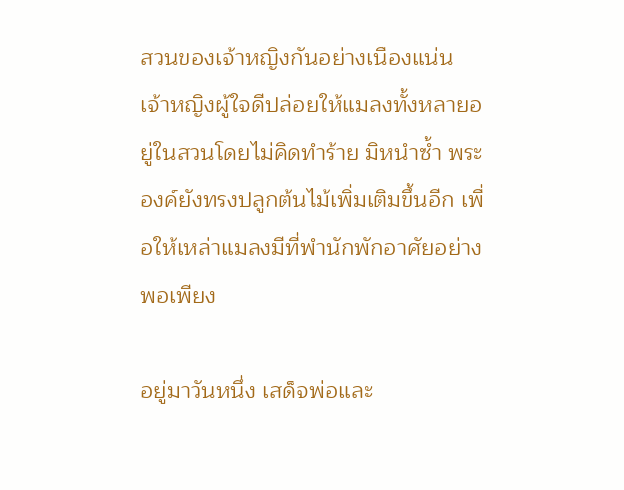สวนของเจ้าหญิงกันอย่างเนืองแน่น เจ้าหญิงผู้ใจดีปล่อยให้แมลงทั้งหลายอยู่ในสวนโดยไม่คิดทำร้าย มิหนำซ้ำ พระองค์ยังทรงปลูกต้นไม้เพิ่มเติมขึ้นอีก เพื่อให้เหล่าแมลงมีที่พำนักพักอาศัยอย่างพอเพียง

อยู่มาวันหนึ่ง เสด็จพ่อและ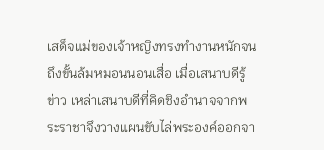เสด็จแม่ของเจ้าหญิงทรงทำงานหนักจนถึงขั้นล้มหมอนนอนเสื่อ เมื่อเสนาบดีรู้ข่าว เหล่าเสนาบดีที่คิดชิงอำนาจจากพระราชาจึงวางแผนขับไล่พระองค์ออกจา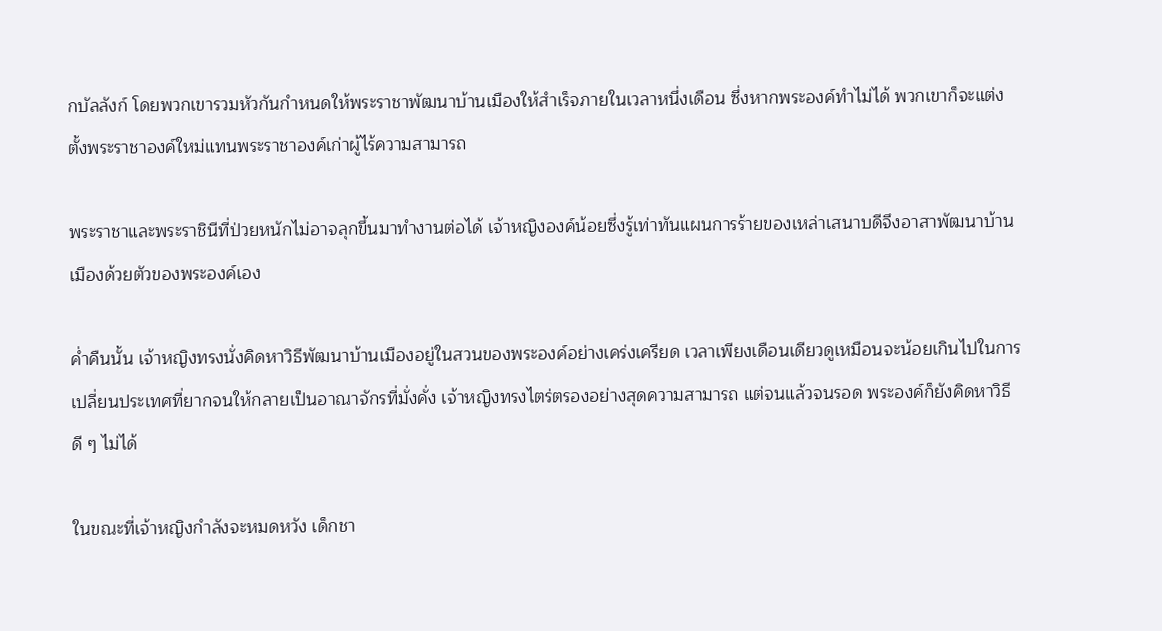กบัลลังก์ โดยพวกเขารวมหัวกันกำหนดให้พระราชาพัฒนาบ้านเมืองให้สำเร็จภายในเวลาหนึ่งเดือน ซึ่งหากพระองค์ทำไม่ได้ พวกเขาก็จะแต่งตั้งพระราชาองค์ใหม่แทนพระราชาองค์เก่าผู้ไร้ความสามารถ

พระราชาและพระราชินีที่ป่วยหนักไม่อาจลุกขึ้นมาทำงานต่อได้ เจ้าหญิงองค์น้อยซึ่งรู้เท่าทันแผนการร้ายของเหล่าเสนาบดีจึงอาสาพัฒนาบ้านเมืองด้วยตัวของพระองค์เอง

ค่ำคืนนั้น เจ้าหญิงทรงนั่งคิดหาวิธีพัฒนาบ้านเมืองอยู่ในสวนของพระองค์อย่างเคร่งเครียด เวลาเพียงเดือนเดียวดูเหมือนจะน้อยเกินไปในการเปลี่ยนประเทศที่ยากจนให้กลายเป็นอาณาจักรที่มั่งคั่ง เจ้าหญิงทรงไตร่ตรองอย่างสุดความสามารถ แต่จนแล้วจนรอด พระองค์ก็ยังคิดหาวิธีดี ๆ ไม่ได้

ในขณะที่เจ้าหญิงกำลังจะหมดหวัง เด็กชา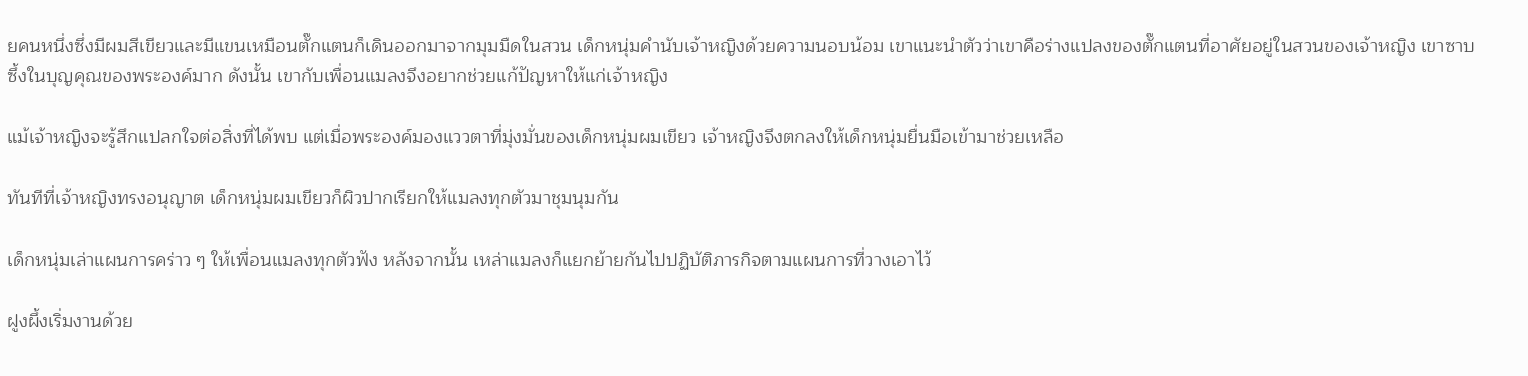ยคนหนึ่งซึ่งมีผมสีเขียวและมีแขนเหมือนตั๊กแตนก็เดินออกมาจากมุมมืดในสวน เด็กหนุ่มคำนับเจ้าหญิงด้วยความนอบน้อม เขาแนะนำตัวว่าเขาคือร่างแปลงของตั๊กแตนที่อาศัยอยู่ในสวนของเจ้าหญิง เขาซาบซึ้งในบุญคุณของพระองค์มาก ดังนั้น เขากับเพื่อนแมลงจึงอยากช่วยแก้ปัญหาให้แก่เจ้าหญิง

แม้เจ้าหญิงจะรู้สึกแปลกใจต่อสิ่งที่ได้พบ แต่เมื่อพระองค์มองแววตาที่มุ่งมั่นของเด็กหนุ่มผมเขียว เจ้าหญิงจึงตกลงให้เด็กหนุ่มยื่นมือเข้ามาช่วยเหลือ

ทันทีที่เจ้าหญิงทรงอนุญาต เด็กหนุ่มผมเขียวก็ผิวปากเรียกให้แมลงทุกตัวมาชุมนุมกัน

เด็กหนุ่มเล่าแผนการคร่าว ๆ ให้เพื่อนแมลงทุกตัวฟัง หลังจากนั้น เหล่าแมลงก็แยกย้ายกันไปปฏิบัติภารกิจตามแผนการที่วางเอาไว้

ฝูงผึ้งเริ่มงานด้วย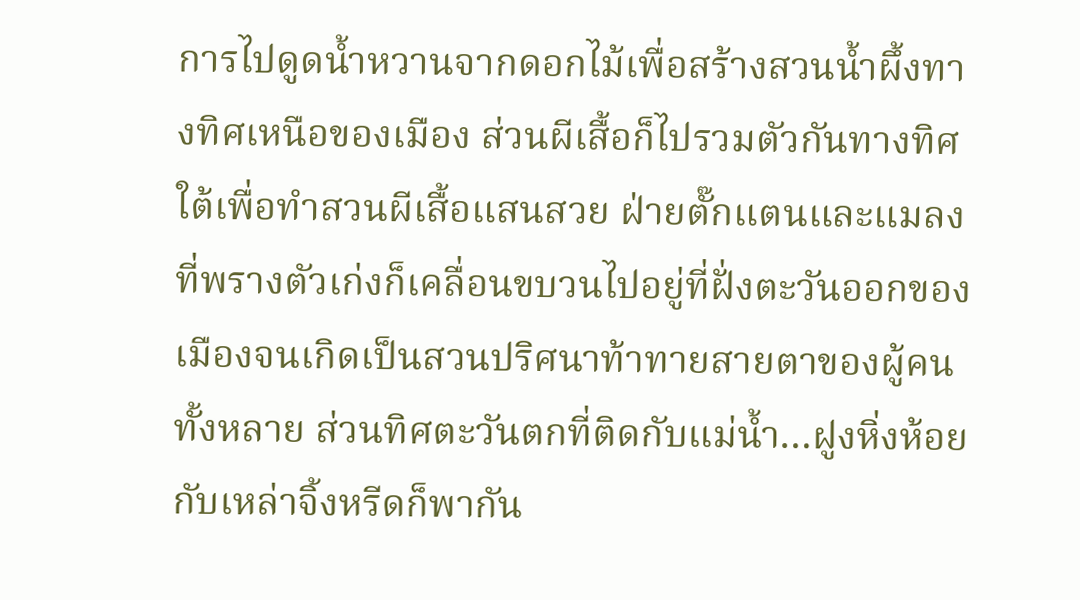การไปดูดน้ำหวานจากดอกไม้เพื่อสร้างสวนน้ำผึ้งทางทิศเหนือของเมือง ส่วนผีเสื้อก็ไปรวมตัวกันทางทิศใต้เพื่อทำสวนผีเสื้อแสนสวย ฝ่ายตั๊กแตนและแมลงที่พรางตัวเก่งก็เคลื่อนขบวนไปอยู่ที่ฝั่งตะวันออกของเมืองจนเกิดเป็นสวนปริศนาท้าทายสายตาของผู้คนทั้งหลาย ส่วนทิศตะวันตกที่ติดกับแม่น้ำ…ฝูงหิ่งห้อยกับเหล่าจิ้งหรีดก็พากัน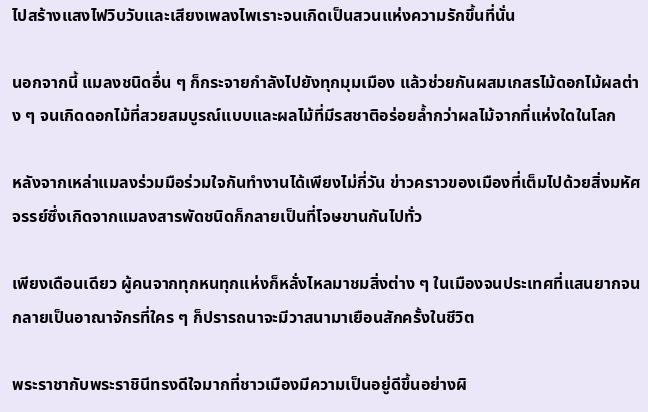ไปสร้างแสงไฟวิบวับและเสียงเพลงไพเราะจนเกิดเป็นสวนแห่งความรักขึ้นที่นั่น

นอกจากนี้ แมลงชนิดอื่น ๆ ก็กระจายกำลังไปยังทุกมุมเมือง แล้วช่วยกันผสมเกสรไม้ดอกไม้ผลต่าง ๆ จนเกิดดอกไม้ที่สวยสมบูรณ์แบบและผลไม้ที่มีรสชาติอร่อยล้ำกว่าผลไม้จากที่แห่งใดในโลก

หลังจากเหล่าแมลงร่วมมือร่วมใจกันทำงานได้เพียงไม่กี่วัน ข่าวคราวของเมืองที่เต็มไปด้วยสิ่งมหัศจรรย์ซึ่งเกิดจากแมลงสารพัดชนิดก็กลายเป็นที่โจษขานกันไปทั่ว

เพียงเดือนเดียว ผู้คนจากทุกหนทุกแห่งก็หลั่งไหลมาชมสิ่งต่าง ๆ ในเมืองจนประเทศที่แสนยากจนกลายเป็นอาณาจักรที่ใคร ๆ ก็ปรารถนาจะมีวาสนามาเยือนสักครั้งในชีวิต

พระราชากับพระราชินีทรงดีใจมากที่ชาวเมืองมีความเป็นอยู่ดีขึ้นอย่างผิ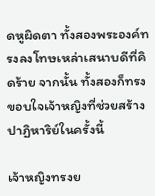ดหูผิดตา ทั้งสองพระองค์ทรงลงโทษเหล่าเสนาบดีที่คิดร้าย จากนั้น ทั้งสองก็ทรงขอบใจเจ้าหญิงที่ช่วยสร้างปาฏิหาริย์ในครั้งนี้

เจ้าหญิงทรงย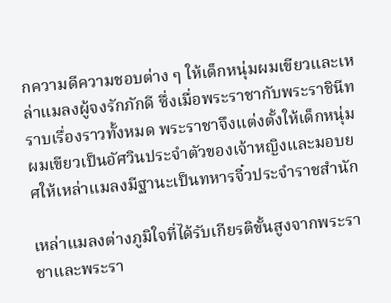กความดีความชอบต่าง ๆ ให้เด็กหนุ่มผมเขียวและเหล่าแมลงผู้จงรักภักดี ซึ่งเมื่อพระราชากับพระราชินีทราบเรื่องราวทั้งหมด พระราชาจึงแต่งตั้งให้เด็กหนุ่มผมเขียวเป็นอัศวินประจำตัวของเจ้าหญิงและมอบยศให้เหล่าแมลงมีฐานะเป็นทหารจิ๋วประจำราชสำนัก

เหล่าแมลงต่างภูมิใจที่ได้รับเกียรติขั้นสูงจากพระราชาและพระรา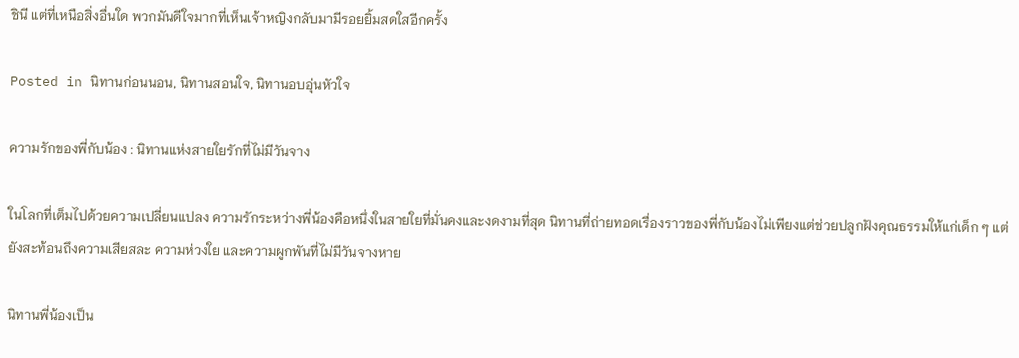ชินี แต่ที่เหนือสิ่งอื่นใด พวกมันดีใจมากที่เห็นเจ้าหญิงกลับมามีรอยยิ้มสดใสอีกครั้ง

Posted in นิทานก่อนนอน, นิทานสอนใจ, นิทานอบอุ่นหัวใจ

ความรักของพี่กับน้อง : นิทานแห่งสายใยรักที่ไม่มีวันจาง

ในโลกที่เต็มไปด้วยความเปลี่ยนแปลง ความรักระหว่างพี่น้องคือหนึ่งในสายใยที่มั่นคงและงดงามที่สุด นิทานที่ถ่ายทอดเรื่องราวของพี่กับน้องไม่เพียงแต่ช่วยปลูกฝังคุณธรรมให้แก่เด็ก ๆ แต่ยังสะท้อนถึงความเสียสละ ความห่วงใย และความผูกพันที่ไม่มีวันจางหาย

นิทานพี่น้องเป็น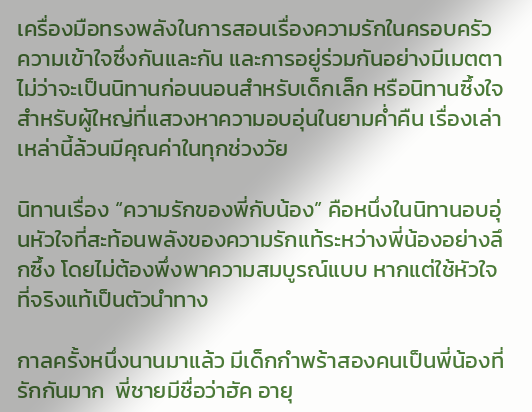เครื่องมือทรงพลังในการสอนเรื่องความรักในครอบครัว ความเข้าใจซึ่งกันและกัน และการอยู่ร่วมกันอย่างมีเมตตา ไม่ว่าจะเป็นนิทานก่อนนอนสำหรับเด็กเล็ก หรือนิทานซึ้งใจสำหรับผู้ใหญ่ที่แสวงหาความอบอุ่นในยามค่ำคืน เรื่องเล่าเหล่านี้ล้วนมีคุณค่าในทุกช่วงวัย

นิทานเรื่อง “ความรักของพี่กับน้อง” คือหนึ่งในนิทานอบอุ่นหัวใจที่สะท้อนพลังของความรักแท้ระหว่างพี่น้องอย่างลึกซึ้ง โดยไม่ต้องพึ่งพาความสมบูรณ์แบบ หากแต่ใช้หัวใจที่จริงแท้เป็นตัวนำทาง

กาลครั้งหนึ่งนานมาแล้ว มีเด็กกำพร้าสองคนเป็นพี่น้องที่รักกันมาก  พี่ชายมีชื่อว่าฮัค อายุ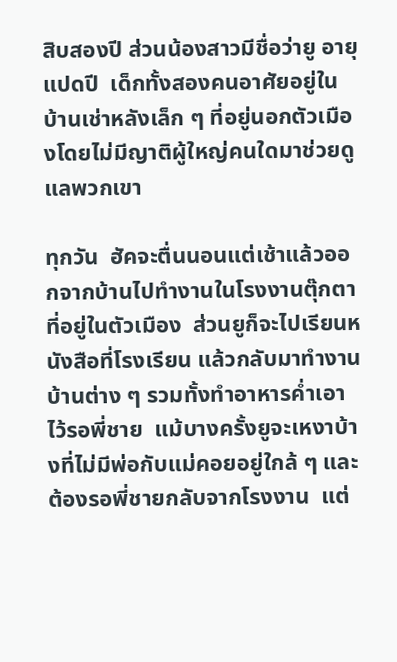สิบสองปี ส่วนน้องสาวมีชื่อว่ายู อายุแปดปี  เด็กทั้งสองคนอาศัยอยู่ในบ้านเช่าหลังเล็ก ๆ ที่อยู่นอกตัวเมืองโดยไม่มีญาติผู้ใหญ่คนใดมาช่วยดูแลพวกเขา

ทุกวัน  ฮัคจะตื่นนอนแต่เช้าแล้วออกจากบ้านไปทำงานในโรงงานตุ๊กตาที่อยู่ในตัวเมือง  ส่วนยูก็จะไปเรียนหนังสือที่โรงเรียน แล้วกลับมาทำงานบ้านต่าง ๆ รวมทั้งทำอาหารค่ำเอาไว้รอพี่ชาย  แม้บางครั้งยูจะเหงาบ้างที่ไม่มีพ่อกับแม่คอยอยู่ใกล้ ๆ และต้องรอพี่ชายกลับจากโรงงาน  แต่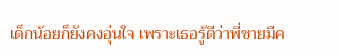เด็กน้อยก็ยังคงอุ่นใจ เพราะเธอรู้ดีว่าพี่ชายมีค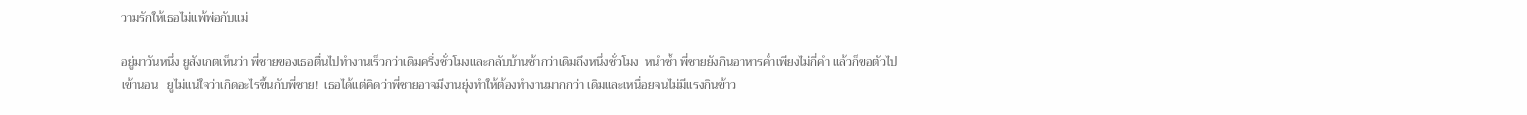วามรักให้เธอไม่แพ้พ่อกับแม่

อยู่มาวันหนึ่ง ยูสังเกตเห็นว่า พี่ชายของเธอตื่นไปทำงานเร็วกว่าเดิมครึ่งชั่วโมงและกลับบ้านช้ากว่าเดิมถึงหนึ่งชั่วโมง  หนำซ้ำ พี่ชายยังกินอาหารค่ำเพียงไม่กี่คำ แล้วก็ขอตัวไปเข้านอน   ยูไม่แน่ใจว่าเกิดอะไรขึ้นกับพี่ชาย!  เธอได้แต่คิดว่าพี่ชายอาจมีงานยุ่งทำให้ต้องทำงานมากกว่า เดิมและเหนื่อยจนไม่มีแรงกินข้าว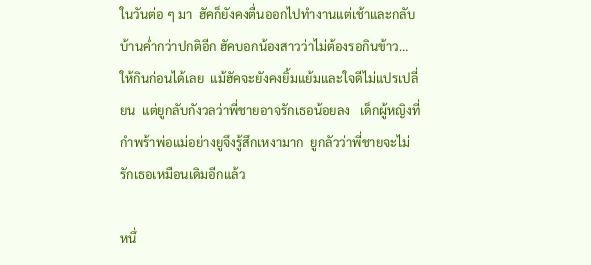ในวันต่อ ๆ มา  ฮัคก็ยังคงตื่นออกไปทำงานแต่เช้าและกลับบ้านค่ำกว่าปกติอีก ฮัคบอกน้องสาวว่าไม่ต้องรอกินข้าว…ให้กินก่อนได้เลย  แม้ฮัคจะยังคงยิ้มแย้มและใจดีไม่แปรเปลี่ยน  แต่ยูกลับกังวลว่าพี่ชายอาจรักเธอน้อยลง   เด็กผู้หญิงที่กำพร้าพ่อแม่อย่างยูจึงรู้สึกเหงามาก  ยูกลัวว่าพี่ชายจะไม่รักเธอเหมือนเดิมอีกแล้ว

หนึ่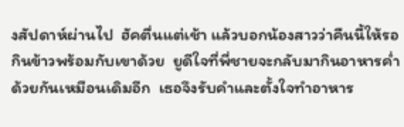งสัปดาห์ผ่านไป  ฮัคตื่นแต่เช้า แล้วบอกน้องสาวว่าคืนนี้ให้รอกินข้าวพร้อมกับเขาด้วย  ยูดีใจที่พี่ชายจะกลับมากินอาหารค่ำด้วยกันเหมือนเดิมอีก  เธอจึงรับคำและตั้งใจทำอาหาร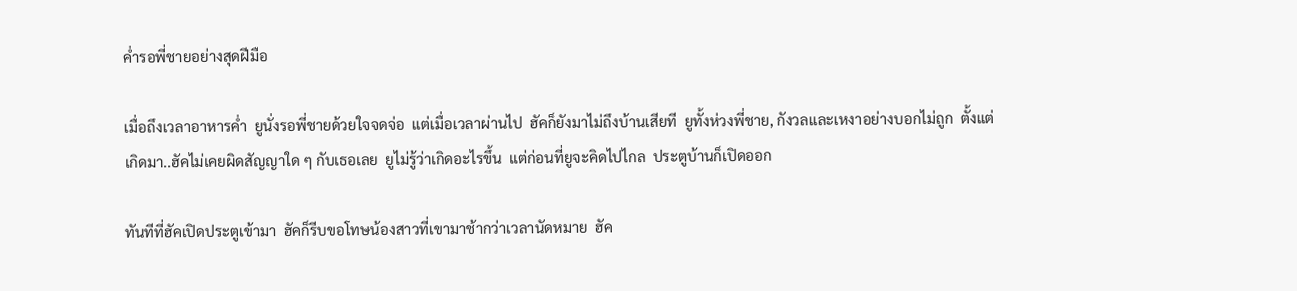ค่ำรอพี่ชายอย่างสุดฝีมือ

เมื่อถึงเวลาอาหารค่ำ  ยูนั่งรอพี่ชายด้วยใจจดจ่อ  แต่เมื่อเวลาผ่านไป  ฮัคก็ยังมาไม่ถึงบ้านเสียที  ยูทั้งห่วงพี่ชาย, กังวลและเหงาอย่างบอกไม่ถูก  ตั้งแต่เกิดมา..ฮัคไม่เคยผิดสัญญาใด ๆ กับเธอเลย  ยูไม่รู้ว่าเกิดอะไรขึ้น  แต่ก่อนที่ยูจะคิดไปไกล  ประตูบ้านก็เปิดออก

ทันทีที่ฮัคเปิดประตูเข้ามา  ฮัคก็รีบขอโทษน้องสาวที่เขามาช้ากว่าเวลานัดหมาย  ฮัค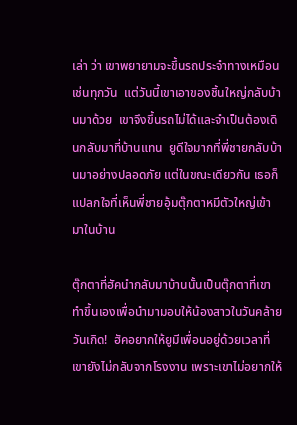เล่า ว่า เขาพยายามจะขึ้นรถประจำทางเหมือนเช่นทุกวัน  แต่วันนี้เขาเอาของชิ้นใหญ่กลับบ้านมาด้วย  เขาจึงขึ้นรถไม่ได้และจำเป็นต้องเดินกลับมาที่บ้านแทน  ยูดีใจมากที่พี่ชายกลับบ้านมาอย่างปลอดภัย แต่ในขณะเดียวกัน เธอก็แปลกใจที่เห็นพี่ชายอุ้มตุ๊กตาหมีตัวใหญ่เข้ามาในบ้าน

ตุ๊กตาที่ฮัคนำกลับมาบ้านนั้นเป็นตุ๊กตาที่เขาทำขึ้นเองเพื่อนำมามอบให้น้องสาวในวันคล้ายวันเกิด!  ฮัคอยากให้ยูมีเพื่อนอยู่ด้วยเวลาที่เขายังไม่กลับจากโรงงาน เพราะเขาไม่อยากให้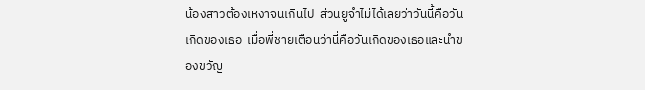น้องสาวต้องเหงาจนเกินไป  ส่วนยูจำไม่ได้เลยว่าวันนี้คือวันเกิดของเธอ  เมื่อพี่ชายเตือนว่านี่คือวันเกิดของเธอและนำของขวัญ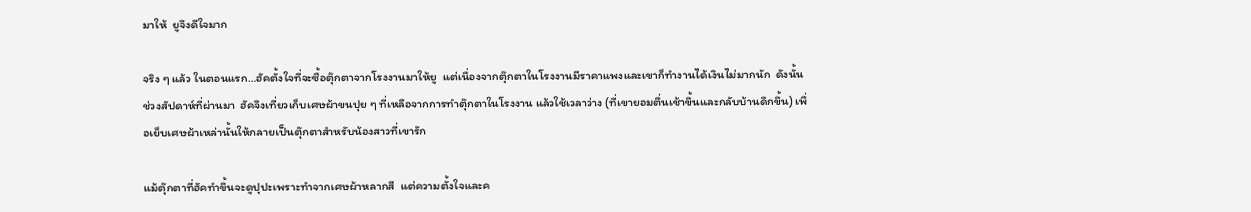มาให้  ยูจึงดีใจมาก

จริง ๆ แล้ว ในตอนแรก…ฮัคตั้งใจที่จะซื้อตุ๊กตาจากโรงงานมาให้ยู  แต่เนื่องจากตุ๊กตาในโรงงานมีราคาแพงและเขาก็ทำงานได้เงินไม่มากนัก  ดังนั้น ช่วงสัปดาห์ที่ผ่านมา  ฮัคจึงเที่ยวเก็บเศษผ้าขนปุย ๆ ที่เหลือจากการทำตุ๊กตาในโรงงาน แล้วใช้เวลาว่าง (ที่เขายอมตื่นเช้าขึ้นและกลับบ้านดึกขึ้น) เพื่อเย็บเศษผ้าเหล่านั้นให้กลายเป็นตุ๊กตาสำหรับน้องสาวที่เขารัก

แม้ตุ๊กตาที่ฮัคทำขึ้นจะดูปุปะเพราะทำจากเศษผ้าหลากสี  แต่ความตั้งใจและค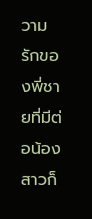วามรักของพี่ชายที่มีต่อน้องสาวก็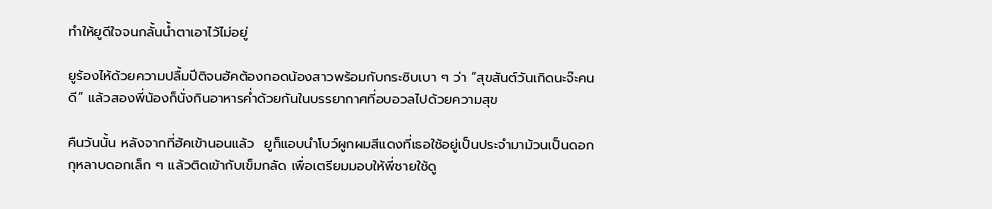ทำให้ยูดีใจจนกลั้นน้ำตาเอาไว้ไม่อยู่

ยูร้องไห้ด้วยความปลื้มปีติจนฮัคต้องกอดน้องสาวพร้อมกับกระซิบเบา ๆ ว่า “สุขสันต์วันเกิดนะจ๊ะคนดี” แล้วสองพี่น้องก็นั่งกินอาหารค่ำด้วยกันในบรรยากาศที่อบอวลไปด้วยความสุข

คืนวันนั้น หลังจากที่ฮัคเข้านอนแล้ว  ยูก็แอบนำโบว์ผูกผมสีแดงที่เธอใช้อยู่เป็นประจำมาม้วนเป็นดอกกุหลาบดอกเล็ก ๆ แล้วติดเข้ากับเข็มกลัด เพื่อเตรียมมอบให้พี่ชายใช้ดู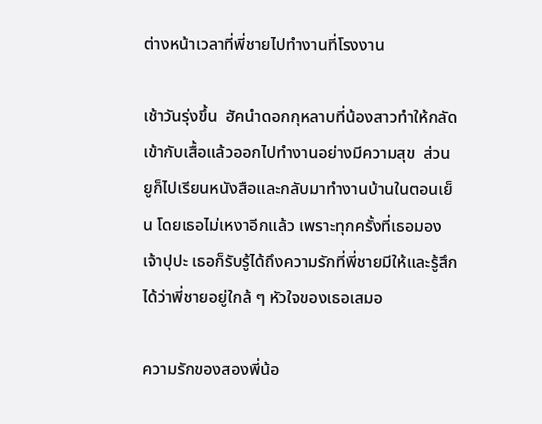ต่างหน้าเวลาที่พี่ชายไปทำงานที่โรงงาน

เช้าวันรุ่งขึ้น  ฮัคนำดอกกุหลาบที่น้องสาวทำให้กลัดเข้ากับเสื้อแล้วออกไปทำงานอย่างมีความสุข  ส่วนยูก็ไปเรียนหนังสือและกลับมาทำงานบ้านในตอนเย็น โดยเธอไม่เหงาอีกแล้ว เพราะทุกครั้งที่เธอมองเจ้าปุปะ เธอก็รับรู้ได้ถึงความรักที่พี่ชายมีให้และรู้สึกได้ว่าพี่ชายอยู่ใกล้ ๆ หัวใจของเธอเสมอ

ความรักของสองพี่น้อ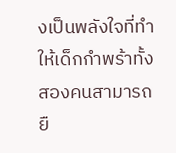งเป็นพลังใจที่ทำให้เด็กกำพร้าทั้งสองคนสามารถยื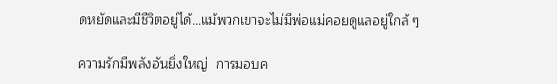ดหยัดและมีชีวิตอยู่ได้…แม้พวกเขาจะไม่มีพ่อแม่คอยดูแลอยู่ใกล้ ๆ

ความรักมีพลังอันยิ่งใหญ่  การมอบค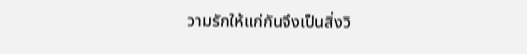วามรักให้แก่กันจึงเป็นสิ่งวิ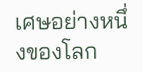เศษอย่างหนึ่งของโลก